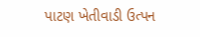પાટણ ખેતીવાડી ઉત્પન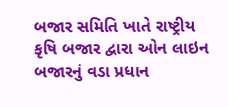બજાર સમિતિ ખાતે રાષ્ટ્રીય કૃષિ બજાર દ્વારા ઓન લાઇન બજારનું વડા પ્રધાન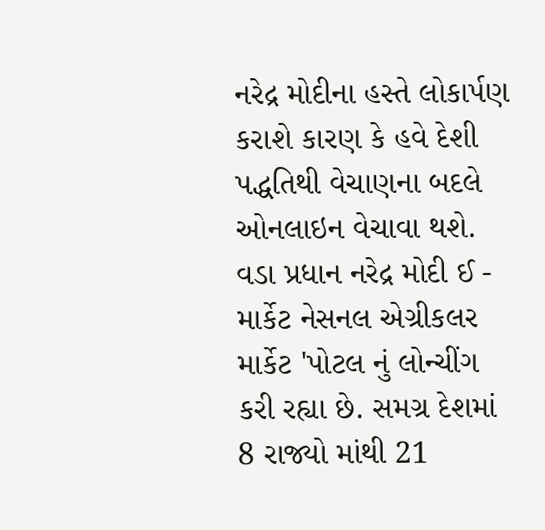નરેદ્ર મોદીના હસ્તે લોકાર્પણ કરાશે કારણ કે હવે દેશી પદ્ધતિથી વેચાણના બદલે ઓનલાઇન વેચાવા થશે.
વડા પ્રધાન નરેદ્ર મોદી ઈ - માર્કેટ નેસનલ એગ્રીકલર માર્કેટ 'પોટલ નું લોન્ચીંગ કરી રહ્યા છે. સમગ્ર દેશમાં 8 રાજ્યો માંથી 21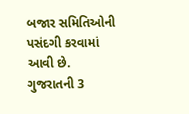બજાર સમિતિઓની પસંદગી કરવામાં આવી છે. ગુજરાતની 3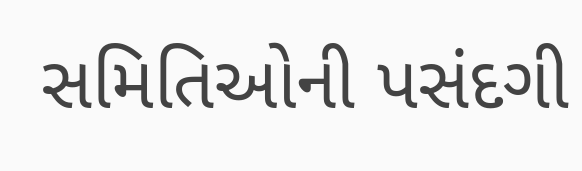સમિતિઓની પસંદગી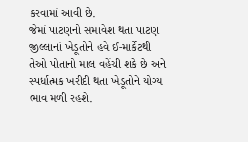કરવામાં આવી છે.
જેમાં પાટણનો સમાવેશ થતા પાટણ જીલ્લાનાં ખેડૂતોને હવે ઈ-માર્કેટથી તેઓ પોતાનો માલ વહેંચી શકે છે અને સ્પર્ધાત્મક ખરીદી થતા ખેડૂતોને યોગ્ય ભાવ મળી રહશે.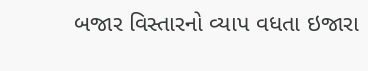બજાર વિસ્તારનો વ્યાપ વધતા ઇજારા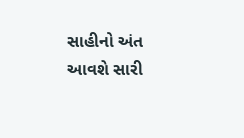સાહીનો અંત આવશે સારી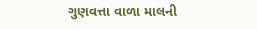ગુણવત્તા વાળા માલની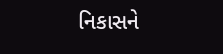નિકાસને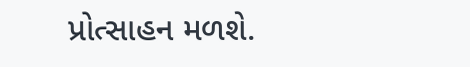પ્રોત્સાહન મળશે.